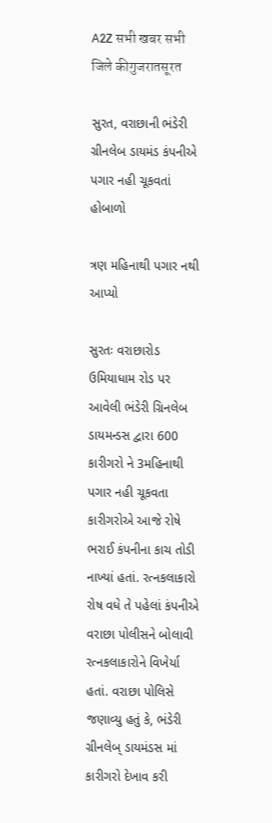A2Z सभी खबर सभी जिले कीगुजरातसूरत

સુરત, વરાછાની ભંડેરી ગ્રીનલેબ ડાયમંડ કંપનીએ પગાર નહી ચૂકવતાં હોબાળો

ત્રણ મહિનાથી પગાર નથી આપ્યો

સુરતઃ વરાછારોડ ઉમિયાધામ રોડ પર આવેલી ભંડેરી ગ્રિનલેબ ડાયમન્ડસ દ્વારા 600 કારીગરો ને 3મહિનાથી પગાર નહી ચૂકવતા કારીગરોએ આજે રોષે ભરાઈ કંપનીના કાચ તોડી નાખ્યાં હતાં. રત્નકલાકારો રોષ વધે તે પહેલાં કંપનીએ વરાછા પોલીસને બોલાવી રત્નકલાકારોને વિખેર્યા હતાં. વરાછા પોલિસે જણાવ્યુ હતું કે, ભંડેરી ગ્રીનલેબ્ ડાયમંડસ માં કારીગરો દેખાવ કરી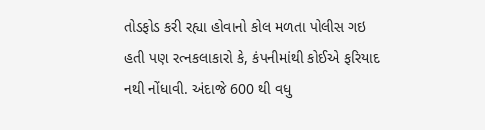તોડફોડ કરી રહ્યા હોવાનો કોલ મળતા પોલીસ ગઇ હતી પણ રત્નકલાકારો કે, કંપનીમાંથી કોઈએ ફરિયાદ નથી નોંધાવી. અંદાજે 600 થી વધુ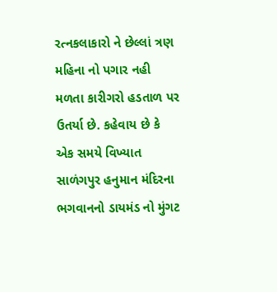રત્નકલાકારો ને છેલ્લાં ત્રણ મહિના નો પગાર નહી મળતા કારીગરો હડતાળ પર ઉતર્યા છે. કહેવાય છે કે એક સમયે વિખ્યાત સાળંગપુર હનુમાન મંદિરના ભગવાનનો ડાયમંડ નો મુંગટ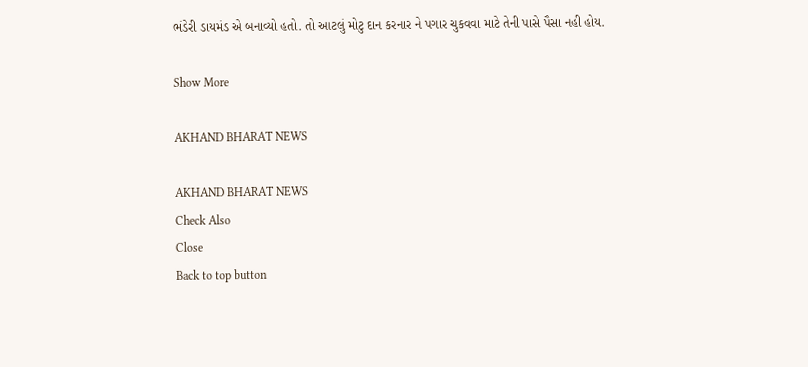ભંડેરી ડાયમંડ એ બનાવ્યો હતો. તો આટલું મોટુ દાન કરનાર ને પગાર ચુકવવા માટે તેની પાસે પૈસા નહી હોય.

Show More

AKHAND BHARAT NEWS

AKHAND BHARAT NEWS
Check Also
Close
Back to top button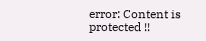error: Content is protected !!